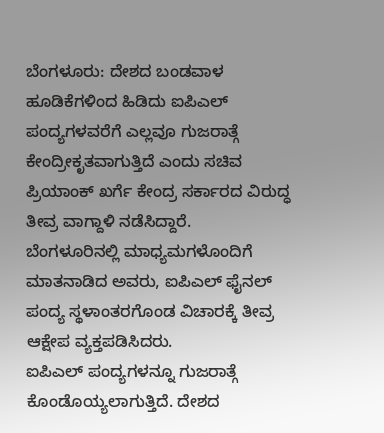ಬೆಂಗಳೂರು: ದೇಶದ ಬಂಡವಾಳ ಹೂಡಿಕೆಗಳಿಂದ ಹಿಡಿದು ಐಪಿಎಲ್ ಪಂದ್ಯಗಳವರೆಗೆ ಎಲ್ಲವೂ ಗುಜರಾತ್ಗೆ ಕೇಂದ್ರೀಕೃತವಾಗುತ್ತಿದೆ ಎಂದು ಸಚಿವ ಪ್ರಿಯಾಂಕ್ ಖರ್ಗೆ ಕೇಂದ್ರ ಸರ್ಕಾರದ ವಿರುದ್ಧ ತೀವ್ರ ವಾಗ್ದಾಳಿ ನಡೆಸಿದ್ದಾರೆ.
ಬೆಂಗಳೂರಿನಲ್ಲಿ ಮಾಧ್ಯಮಗಳೊಂದಿಗೆ ಮಾತನಾಡಿದ ಅವರು, ಐಪಿಎಲ್ ಫೈನಲ್ ಪಂದ್ಯ ಸ್ಥಳಾಂತರಗೊಂಡ ವಿಚಾರಕ್ಕೆ ತೀವ್ರ ಆಕ್ಷೇಪ ವ್ಯಕ್ತಪಡಿಸಿದರು.
ಐಪಿಎಲ್ ಪಂದ್ಯಗಳನ್ನೂ ಗುಜರಾತ್ಗೆ ಕೊಂಡೊಯ್ಯಲಾಗುತ್ತಿದೆ. ದೇಶದ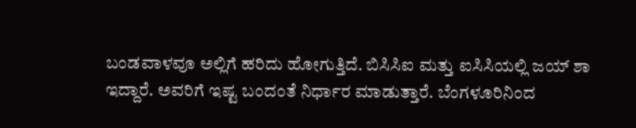ಬಂಡವಾಳವೂ ಅಲ್ಲಿಗೆ ಹರಿದು ಹೋಗುತ್ತಿದೆ. ಬಿಸಿಸಿಐ ಮತ್ತು ಐಸಿಸಿಯಲ್ಲಿ ಜಯ್ ಶಾ ಇದ್ದಾರೆ. ಅವರಿಗೆ ಇಷ್ಟ ಬಂದಂತೆ ನಿರ್ಧಾರ ಮಾಡುತ್ತಾರೆ. ಬೆಂಗಳೂರಿನಿಂದ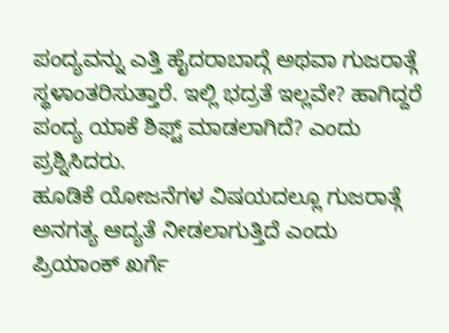ಪಂದ್ಯವನ್ನು ಎತ್ತಿ ಹೈದರಾಬಾದ್ಗೆ ಅಥವಾ ಗುಜರಾತ್ಗೆ ಸ್ಥಳಾಂತರಿಸುತ್ತಾರೆ. ಇಲ್ಲಿ ಭದ್ರತೆ ಇಲ್ಲವೇ? ಹಾಗಿದ್ದರೆ ಪಂದ್ಯ ಯಾಕೆ ಶಿಫ್ಟ್ ಮಾಡಲಾಗಿದೆ? ಎಂದು ಪ್ರಶ್ನಿಸಿದರು.
ಹೂಡಿಕೆ ಯೋಜನೆಗಳ ವಿಷಯದಲ್ಲೂ ಗುಜರಾತ್ಗೆ ಅನಗತ್ಯ ಆದ್ಯತೆ ನೀಡಲಾಗುತ್ತಿದೆ ಎಂದು ಪ್ರಿಯಾಂಕ್ ಖರ್ಗೆ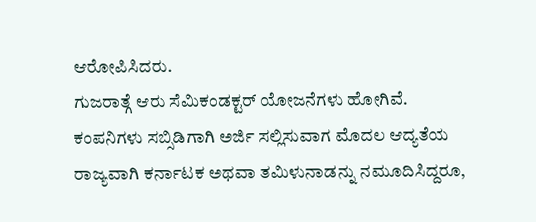ಆರೋಪಿಸಿದರು.
ಗುಜರಾತ್ಗೆ ಆರು ಸೆಮಿಕಂಡಕ್ಟರ್ ಯೋಜನೆಗಳು ಹೋಗಿವೆ. ಕಂಪನಿಗಳು ಸಬ್ಸಿಡಿಗಾಗಿ ಅರ್ಜಿ ಸಲ್ಲಿಸುವಾಗ ಮೊದಲ ಆದ್ಯತೆಯ ರಾಜ್ಯವಾಗಿ ಕರ್ನಾಟಕ ಅಥವಾ ತಮಿಳುನಾಡನ್ನು ನಮೂದಿಸಿದ್ದರೂ,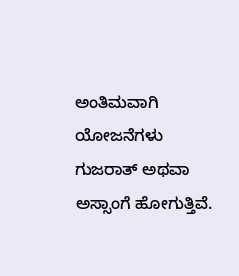ಅಂತಿಮವಾಗಿ ಯೋಜನೆಗಳು ಗುಜರಾತ್ ಅಥವಾ ಅಸ್ಸಾಂಗೆ ಹೋಗುತ್ತಿವೆ.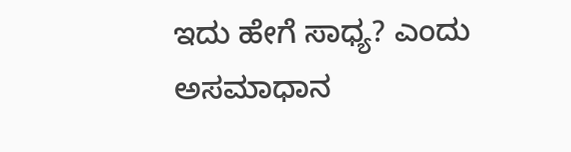ಇದು ಹೇಗೆ ಸಾಧ್ಯ? ಎಂದು ಅಸಮಾಧಾನ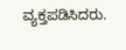ವ್ಯಕ್ತಪಡಿಸಿದರು.